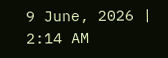9 June, 2026 | 2:14 AM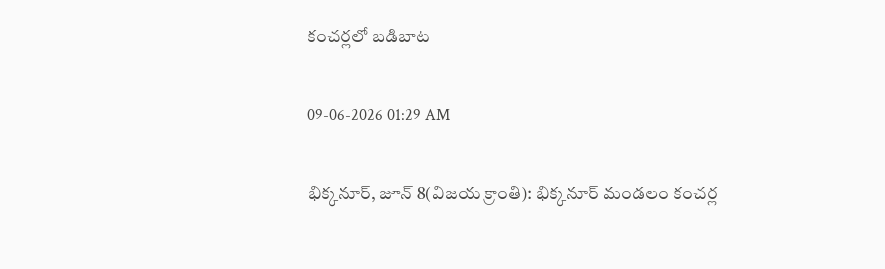కంచర్లలో బడిబాట

09-06-2026 01:29 AM

భిక్కనూర్, జూన్ 8(విజయ క్రాంతి): భిక్కనూర్ మండలం కంచర్ల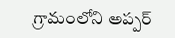గ్రామంలోని అప్పర్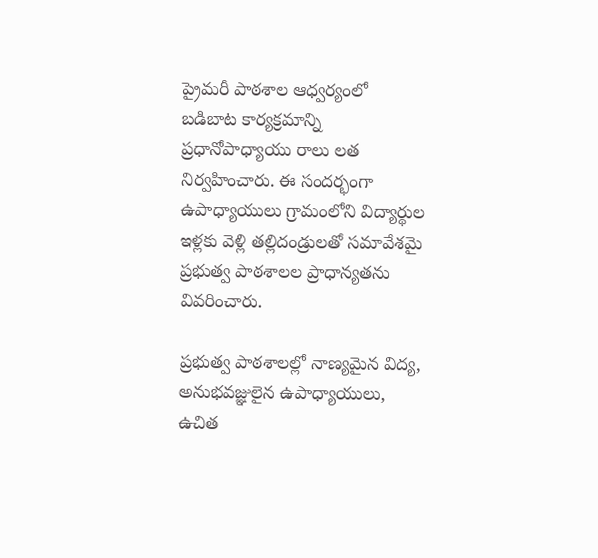ప్రైమరీ పాఠశాల ఆధ్వర్యంలో బడిబాట కార్యక్రమాన్ని ప్రధానోపాధ్యాయు రాలు లత నిర్వహించారు. ఈ సందర్భంగా ఉపాధ్యాయులు గ్రామంలోని విద్యార్థుల ఇళ్లకు వెళ్లి తల్లిదండ్రులతో సమావేశమై ప్రభుత్వ పాఠశాలల ప్రాధాన్యతను వివరించారు.

ప్రభుత్వ పాఠశాలల్లో నాణ్యమైన విద్య, అనుభవజ్ఞులైన ఉపాధ్యాయులు, ఉచిత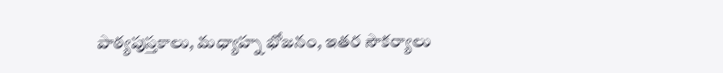పాఠ్యపుస్తకాలు, మధ్యాహ్న భోజనం, ఇతర సౌకర్యాలు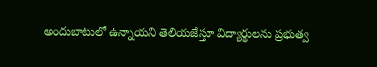అందుబాటులో ఉన్నాయని తెలియజేస్తూ విద్యార్థులను ప్రభుత్వ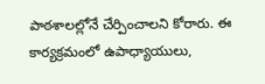పాఠశాలల్లోనే చేర్పించాలని కోరారు. ఈ కార్యక్రమంలో ఉపాధ్యాయులు,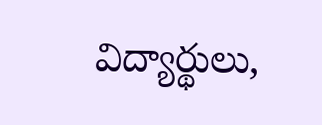విద్యార్థులు,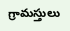గ్రామస్తులు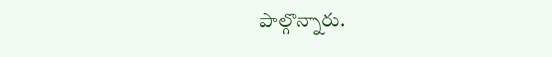పాల్గొన్నారు.